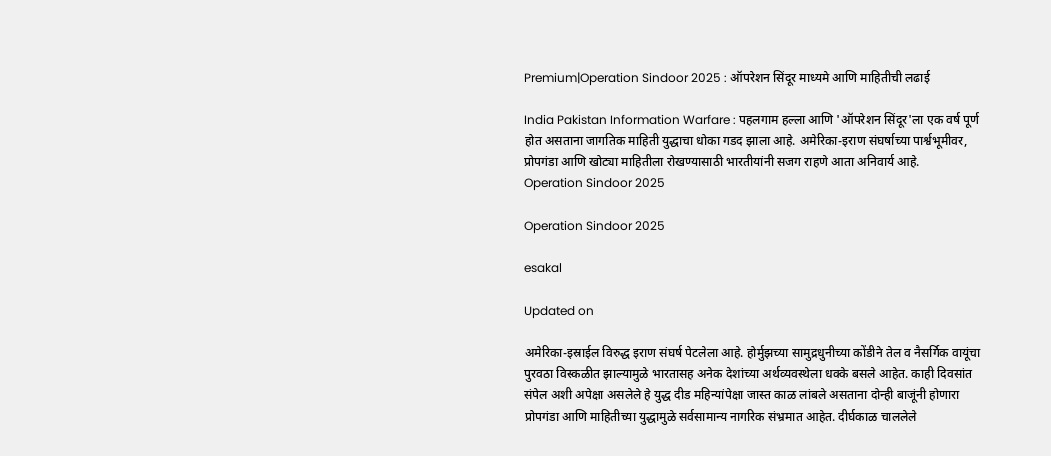Premium|Operation Sindoor 2025 : ऑपरेशन सिंदूर माध्यमे आणि माहितीची लढाई

India Pakistan Information Warfare : पहलगाम हल्ला आणि 'ऑपरेशन सिंदूर'ला एक वर्ष पूर्ण होत असताना जागतिक माहिती युद्धाचा धोका गडद झाला आहे. अमेरिका-इराण संघर्षाच्या पार्श्वभूमीवर, प्रोपगंडा आणि खोट्या माहितीला रोखण्यासाठी भारतीयांनी सजग राहणे आता अनिवार्य आहे.
Operation Sindoor 2025

Operation Sindoor 2025

esakal

Updated on

अमेरिका-इस्राईल विरुद्ध इराण संघर्ष पेटलेला आहे. होर्मुझच्या सामुद्रधुनीच्या कोंडीने तेल व नैसर्गिक वायूंचा पुरवठा विस्कळीत झाल्यामुळे भारतासह अनेक देशांच्या अर्थव्यवस्थेला धक्के बसले आहेत. काही दिवसांत संपेल अशी अपेक्षा असलेले हे युद्ध दीड महिन्यांपेक्षा जास्त काळ लांबले असताना दोन्ही बाजूंनी होणारा प्रोपगंडा आणि माहितीच्या युद्धामुळे सर्वसामान्य नागरिक संभ्रमात आहेत. दीर्घकाळ चाललेले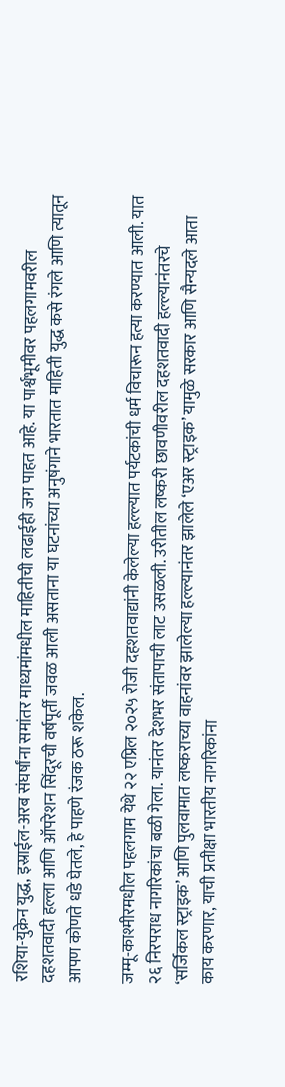रशिया-युक्रेन युद्ध, इस्राईल-अरब संघर्षांना समांतर माध्यमांमधील माहितीची लढाईही जग पाहत आहे. या पार्श्वभूमीवर पहलगामवरील दहशतवादी हल्ला आणि ऑपरेशन सिंदूरची वर्षपूर्ती जवळ आली असताना या घटनांच्या अनुषंगाने भारतात माहिती युद्ध कसे रंगले आणि त्यातून आपण कोणते धडे घेतले, हे पाहणे रंजक ठरू शकेल.

जम्मू-काश्मीरमधील पहलगाम येथे २२ एप्रिल २०२५ रोजी दहशतवाद्यांनी केलेल्या हल्ल्यात पर्यटकांची धर्म विचारून हत्या करण्यात आली. यात २६ निरपराध नागरिकांचा बळी गेला. यानंतर देशभर संतापाची लाट उसळली. उरीतील लष्करी छावणीवरील दहशतवादी हल्ल्यानंतरचे ‘सर्जिकल स्ट्राइक’ आणि पुलवामात लष्कराच्या वाहनांवर झालेल्या हल्ल्यानंतर झालेले ‘एअर स्ट्राइक’ यामुळे सरकार आणि सैन्यदले आता काय करणार, याची प्रतीक्षा भारतीय नागरिकांना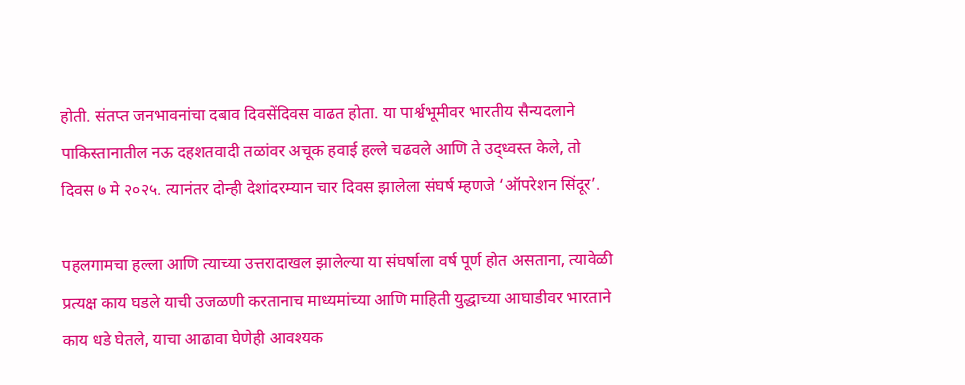होती. संतप्त जनभावनांचा दबाव दिवसेंदिवस वाढत होता. या पार्श्वभूमीवर भारतीय सैन्यदलाने पाकिस्तानातील नऊ दहशतवादी तळांवर अचूक हवाई हल्ले चढवले आणि ते उद्ध्वस्त केले, तो दिवस ७ मे २०२५. त्यानंतर दोन्ही देशांदरम्यान चार दिवस झालेला संघर्ष म्हणजे ‘ऑपरेशन सिंदूर’.

पहलगामचा हल्ला आणि त्याच्या उत्तरादाखल झालेल्या या संघर्षाला वर्ष पूर्ण होत असताना, त्यावेळी प्रत्यक्ष काय घडले याची उजळणी करतानाच माध्यमांच्या आणि माहिती युद्धाच्या आघाडीवर भारताने काय धडे घेतले, याचा आढावा घेणेही आवश्यक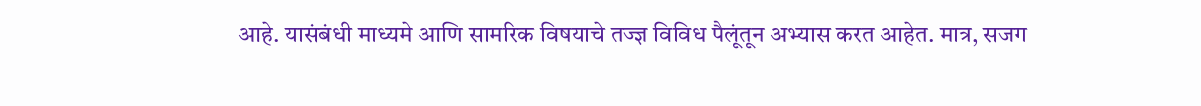आहे. यासंबंधी माध्यमे आणि सामरिक विषयाचे तज्ज्ञ विविध पैलूंतून अभ्यास करत आहेत. मात्र, सजग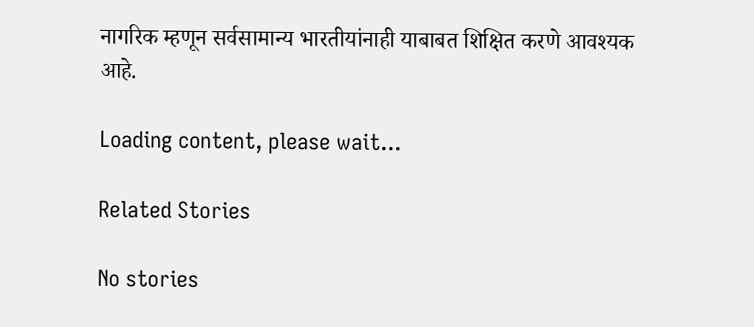नागरिक म्हणून सर्वसामान्य भारतीयांनाही याबाबत शिक्षित करणे आवश्यक आहे.

Loading content, please wait...

Related Stories

No stories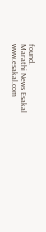found.
Marathi News Esakal
www.esakal.com